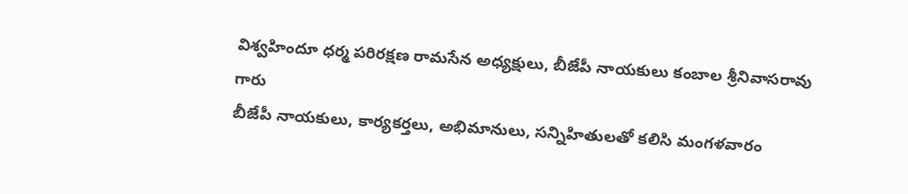విశ్వహిందూ ధర్మ పరిరక్షణ రామసేన అధ్యక్షులు, బీజేపీ నాయకులు కంబాల శ్రీనివాసరావు గారు
బీజేపీ నాయకులు, కార్యకర్తలు, అభిమానులు, సన్నిహితులతో కలిసి మంగళవారం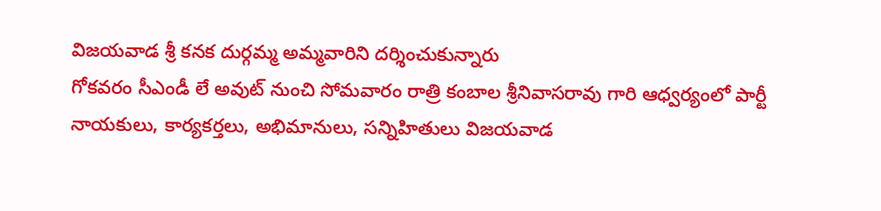విజయవాడ శ్రీ కనక దుర్గమ్మ అమ్మవారిని దర్శించుకున్నారు
గోకవరం సీఎండీ లే అవుట్ నుంచి సోమవారం రాత్రి కంబాల శ్రీనివాసరావు గారి ఆధ్వర్యంలో పార్టీ నాయకులు, కార్యకర్తలు, అభిమానులు, సన్నిహితులు విజయవాడ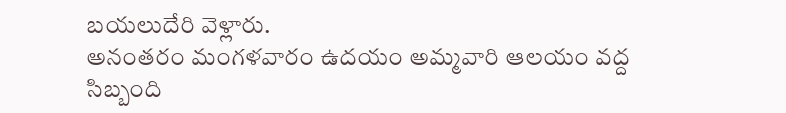బయలుదేరి వెళ్లారు.
అనంతరం మంగళవారం ఉదయం అమ్మవారి ఆలయం వద్ద సిబ్బంది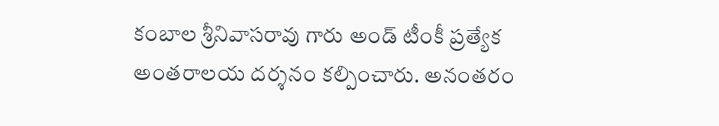కంబాల శ్రీనివాసరావు గారు అండ్ టీంకీ ప్రత్యేక అంతరాలయ దర్శనం కల్పించారు. అనంతరం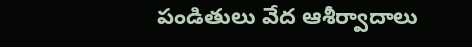పండితులు వేద ఆశీర్వాదాలు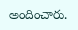అందించారు.